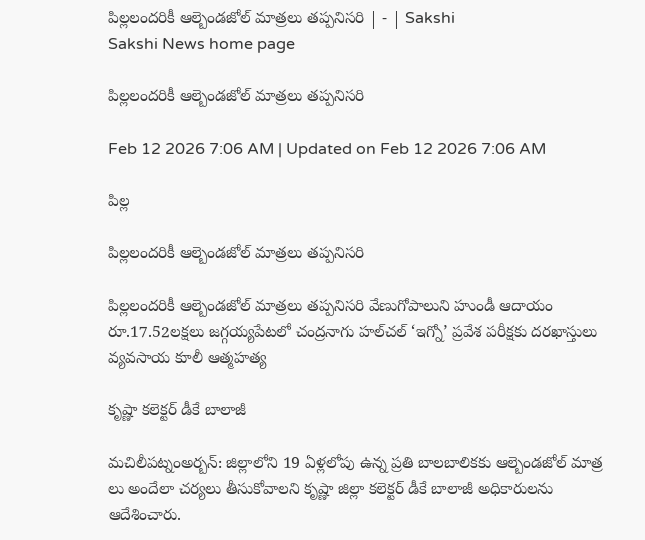పిల్లలందరికీ ఆల్బెండజోల్‌ మాత్రలు తప్పనిసరి | - | Sakshi
Sakshi News home page

పిల్లలందరికీ ఆల్బెండజోల్‌ మాత్రలు తప్పనిసరి

Feb 12 2026 7:06 AM | Updated on Feb 12 2026 7:06 AM

పిల్ల

పిల్లలందరికీ ఆల్బెండజోల్‌ మాత్రలు తప్పనిసరి

పిల్లలందరికీ ఆల్బెండజోల్‌ మాత్రలు తప్పనిసరి వేణుగోపాలుని హుండీ ఆదాయం రూ.17.52లక్షలు జగ్గయ్యపేటలో చంద్రనాగు హల్‌చల్‌ ‘ఇగ్నో’ ప్రవేశ పరీక్షకు దరఖాస్తులు వ్యవసాయ కూలీ ఆత్మహత్య

కృష్ణా కలెక్టర్‌ డీకే బాలాజీ

మచిలీపట్నంఅర్బన్‌: జిల్లాలోని 19 ఏళ్లలోపు ఉన్న ప్రతి బాలబాలికకు ఆల్బెండజోల్‌ మాత్ర లు అందేలా చర్యలు తీసుకోవాలని కృష్ణా జిల్లా కలెక్టర్‌ డీకే బాలాజీ అధికారులను ఆదేశించారు.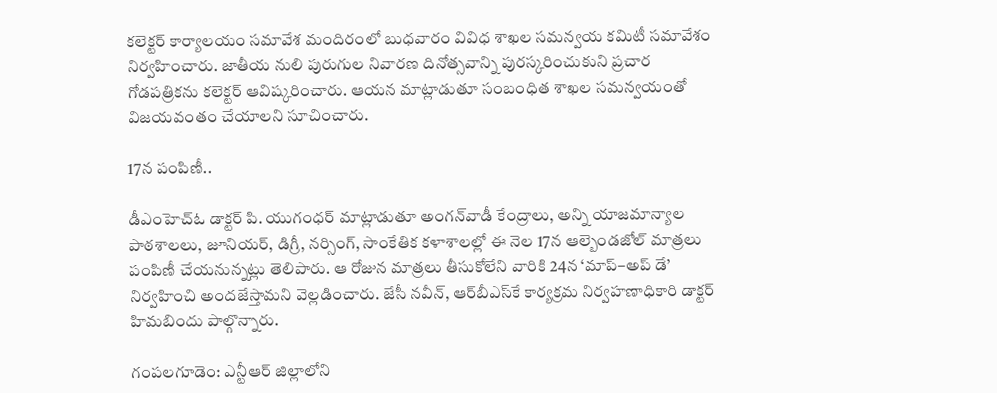కలెక్టర్‌ కార్యాలయం సమావేశ మందిరంలో బుధవారం వివిధ శాఖల సమన్వయ కమిటీ సమావేశం నిర్వహించారు. జాతీయ నులి పురుగుల నివారణ దినోత్సవాన్ని పురస్కరించుకుని ప్రచార గోడపత్రికను కలెక్టర్‌ ఆవిష్కరించారు. ఆయన మాట్లాడుతూ సంబంధిత శాఖల సమన్వయంతో విజయవంతం చేయాలని సూచించారు.

17న పంపిణీ..

డీఎంహెచ్‌ఓ డాక్టర్‌ పి. యుగంధర్‌ మాట్లాడుతూ అంగన్‌వాడీ కేంద్రాలు, అన్ని యాజమాన్యాల పాఠశాలలు, జూనియర్‌, డిగ్రీ, నర్సింగ్‌, సాంకేతిక కళాశాలల్లో ఈ నెల 17న ఆల్బెండజోల్‌ మాత్రలు పంపిణీ చేయనున్నట్లు తెలిపారు. ఆ రోజున మాత్రలు తీసుకోలేని వారికి 24న ‘మాప్‌–అప్‌ డే’ నిర్వహించి అందజేస్తామని వెల్లడించారు. జేసీ నవీన్‌, ఆర్‌బీఎస్‌కే కార్యక్రమ నిర్వహణాధికారి డాక్టర్‌ హిమబిందు పాల్గొన్నారు.

గంపలగూడెం: ఎన్టీఆర్‌ జిల్లాలోని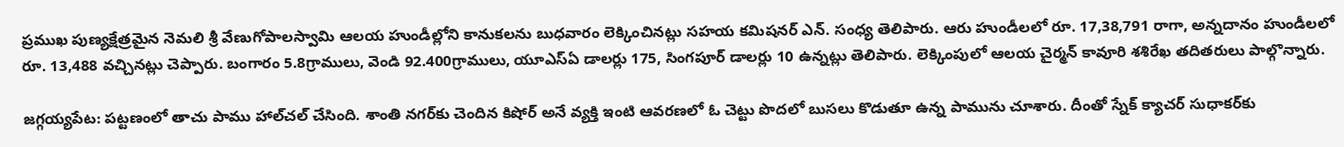ప్రముఖ పుణ్యక్షేత్రమైన నెమలి శ్రీ వేణుగోపాలస్వామి ఆలయ హుండీల్లోని కానుకలను బుధవారం లెక్కించినట్లు సహయ కమిషనర్‌ ఎన్‌. సంధ్య తెలిపారు. ఆరు హుండీలలో రూ. 17,38,791 రాగా, అన్నదానం హుండీలలో రూ. 13,488 వచ్చినట్లు చెప్పారు. బంగారం 5.8గ్రాములు, వెండి 92.400గ్రాములు, యూఎస్‌ఏ డాలర్లు 175, సింగపూర్‌ డాలర్లు 10 ఉన్నట్లు తెలిపారు. లెక్కింపులో ఆలయ చైర్మన్‌ కావూరి శశిరేఖ తదితరులు పాల్గొన్నారు.

జగ్గయ్యపేట: పట్టణంలో తాచు పాము హాల్‌చల్‌ చేసింది. శాంతి నగర్‌కు చెందిన కిషోర్‌ అనే వ్యక్తి ఇంటి ఆవరణలో ఓ చెట్టు పొదలో బుసలు కొడుతూ ఉన్న పామును చూశారు. దీంతో స్నేక్‌ క్యాచర్‌ సుధాకర్‌కు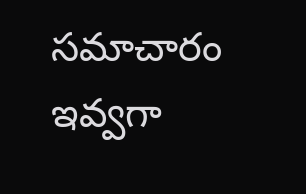సమాచారం ఇవ్వగా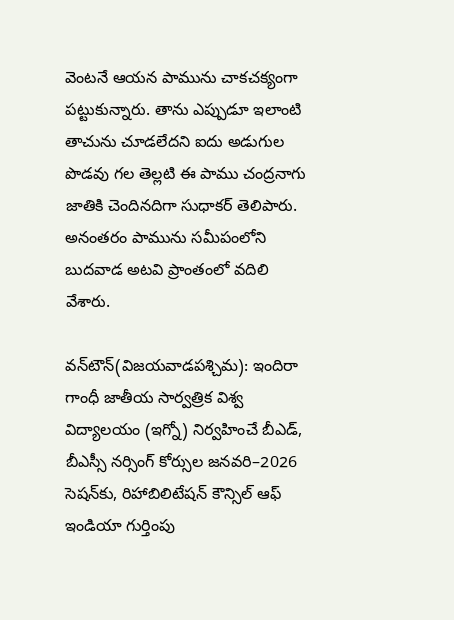వెంటనే ఆయన పామును చాకచక్యంగా పట్టుకున్నారు. తాను ఎప్పుడూ ఇలాంటి తాచును చూడలేదని ఐదు అడుగుల పొడవు గల తెల్లటి ఈ పాము చంద్రనాగు జాతికి చెందినదిగా సుధాకర్‌ తెలిపారు. అనంతరం పామును సమీపంలోని బుదవాడ అటవి ప్రాంతంలో వదిలి వేశారు.

వన్‌టౌన్‌(విజయవాడపశ్చిమ): ఇందిరా గాంధీ జాతీయ సార్వత్రిక విశ్వ విద్యాలయం (ఇగ్నో) నిర్వహించే బీఎడ్‌, బీఎస్సీ నర్సింగ్‌ కోర్సుల జనవరి–2026 సెషన్‌కు, రిహాబిలిటేషన్‌ కౌన్సిల్‌ ఆఫ్‌ ఇండియా గుర్తింపు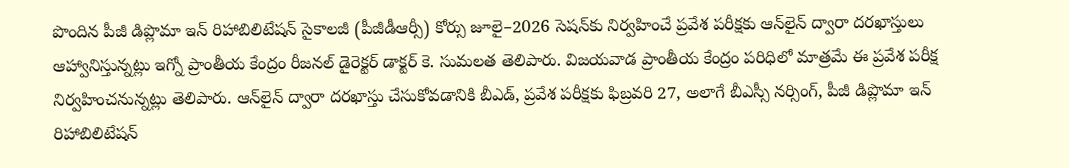పొందిన పీజీ డిప్లొమా ఇన్‌ రిహాబిలిటేషన్‌ సైకాలజీ (పీజీడీఆర్సీ) కోర్సు జూలై–2026 సెషన్‌కు నిర్వహించే ప్రవేశ పరీక్షకు ఆన్‌లైన్‌ ద్వారా దరఖాస్తులు ఆహ్వానిస్తున్నట్లు ఇగ్నో ప్రాంతీయ కేంద్రం రీజనల్‌ డైరెక్టర్‌ డాక్టర్‌ కె. సుమలత తెలిపారు. విజయవాడ ప్రాంతీయ కేంద్రం పరిధిలో మాత్రమే ఈ ప్రవేశ పరీక్ష నిర్వహించనున్నట్లు తెలిపారు. ఆన్‌లైన్‌ ద్వారా దరఖాస్తు చేసుకోవడానికి బీఎడ్‌, ప్రవేశ పరీక్షకు ఫిబ్రవరి 27, అలాగే బీఎస్సీ నర్సింగ్‌, పీజీ డిప్లొమా ఇన్‌ రిహాబిలిటేషన్‌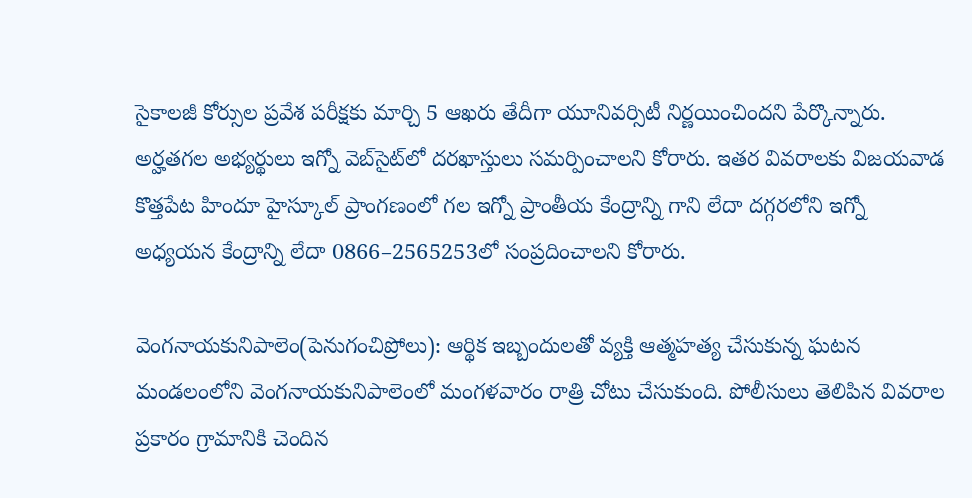సైకాలజీ కోర్సుల ప్రవేశ పరీక్షకు మార్చి 5 ఆఖరు తేదీగా యూనివర్సిటీ నిర్ణయించిందని పేర్కొన్నారు. అర్హతగల అభ్యర్థులు ఇగ్నో వెబ్‌సైట్‌లో దరఖాస్తులు సమర్పించాలని కోరారు. ఇతర వివరాలకు విజయవాడ కొత్తపేట హిందూ హైస్కూల్‌ ప్రాంగణంలో గల ఇగ్నో ప్రాంతీయ కేంద్రాన్ని గాని లేదా దగ్గరలోని ఇగ్నో అధ్యయన కేంద్రాన్ని లేదా 0866–2565253లో సంప్రదించాలని కోరారు.

వెంగనాయకునిపాలెం(పెనుగంచిప్రోలు): ఆర్థిక ఇబ్బందులతో వ్యక్తి ఆత్మహత్య చేసుకున్న ఘటన మండలంలోని వెంగనాయకునిపాలెంలో మంగళవారం రాత్రి చోటు చేసుకుంది. పోలీసులు తెలిపిన వివరాల ప్రకారం గ్రామానికి చెందిన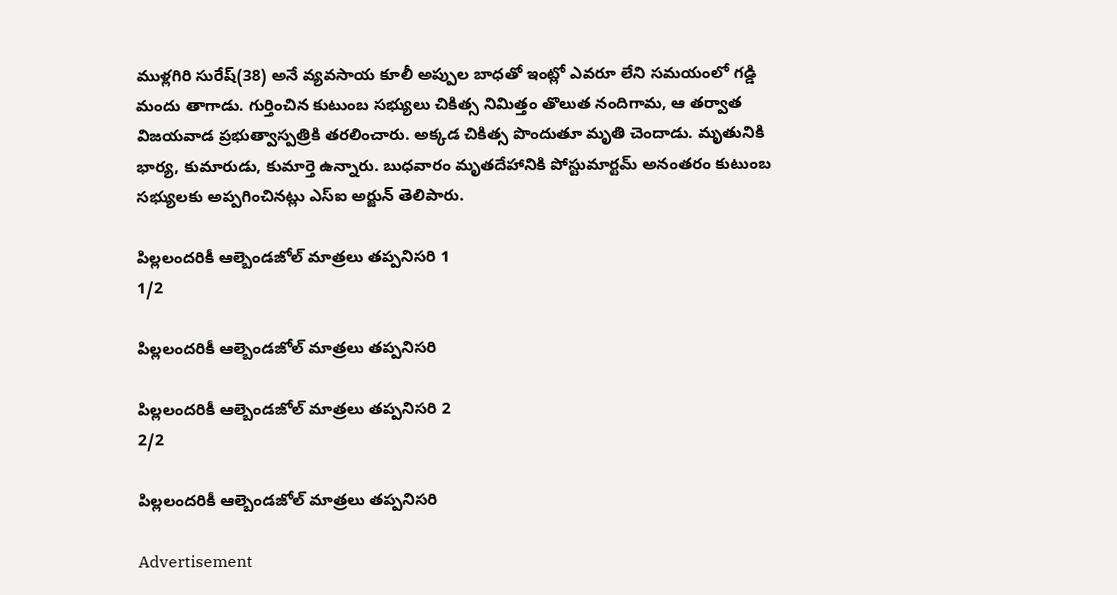ముళ్లగిరి సురేష్‌(38) అనే వ్యవసాయ కూలీ అప్పుల బాధతో ఇంట్లో ఎవరూ లేని సమయంలో గడ్డి మందు తాగాడు. గుర్తించిన కుటుంబ సభ్యులు చికిత్స నిమిత్తం తొలుత నందిగామ, ఆ తర్వాత విజయవాడ ప్రభుత్వాస్పత్రికి తరలించారు. అక్కడ చికిత్స పొందుతూ మృతి చెందాడు. మృతునికి భార్య, కుమారుడు, కుమార్తె ఉన్నారు. బుధవారం మృతదేహానికి పోస్టుమార్టమ్‌ అనంతరం కుటుంబ సభ్యులకు అప్పగించినట్లు ఎస్‌ఐ అర్జున్‌ తెలిపారు.

పిల్లలందరికీ ఆల్బెండజోల్‌ మాత్రలు తప్పనిసరి 1
1/2

పిల్లలందరికీ ఆల్బెండజోల్‌ మాత్రలు తప్పనిసరి

పిల్లలందరికీ ఆల్బెండజోల్‌ మాత్రలు తప్పనిసరి 2
2/2

పిల్లలందరికీ ఆల్బెండజోల్‌ మాత్రలు తప్పనిసరి

Advertisement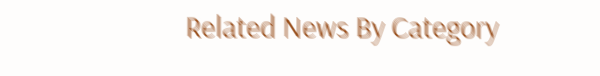Related News By Category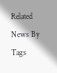Related News By Tags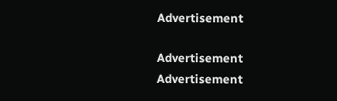Advertisement

Advertisement
Advertisement